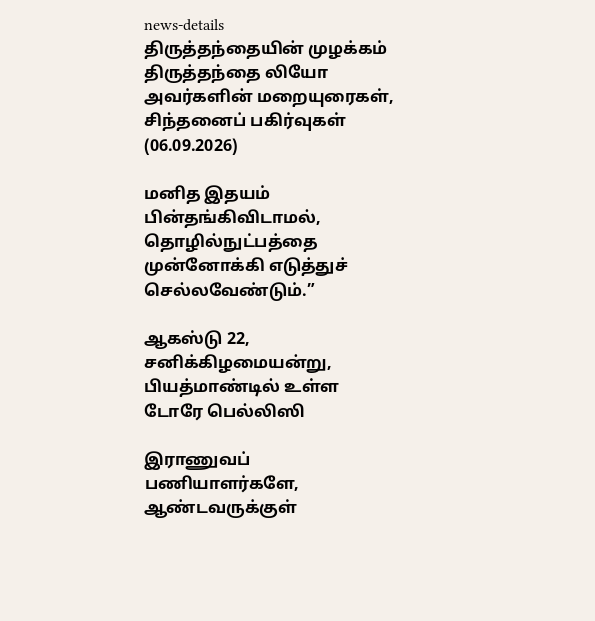news-details
திருத்தந்தையின் முழக்கம்
திருத்தந்தை லியோ அவர்களின் மறையுரைகள், சிந்தனைப் பகிர்வுகள் (06.09.2026)

மனித இதயம் பின்தங்கிவிடாமல், தொழில்நுட்பத்தை முன்னோக்கி எடுத்துச் செல்லவேண்டும்.”

ஆகஸ்டு 22, சனிக்கிழமையன்று, பியத்மாண்டில் உள்ள டோரே பெல்லிஸி

இராணுவப் பணியாளர்களே, ஆண்டவருக்குள்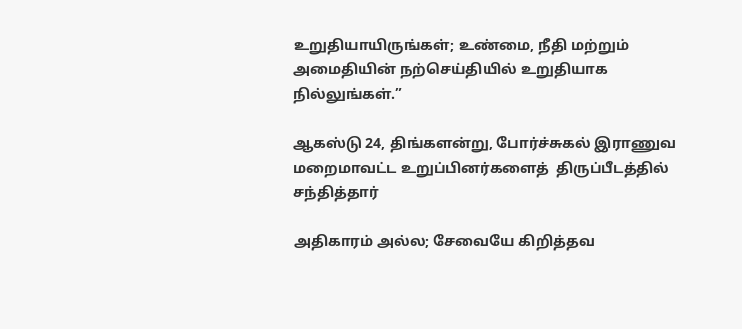உறுதியாயிருங்கள்; உண்மை, நீதி மற்றும் அமைதியின் நற்செய்தியில் உறுதியாக நில்லுங்கள்.”

ஆகஸ்டு 24, திங்களன்று, போர்ச்சுகல் இராணுவ மறைமாவட்ட உறுப்பினர்களைத்  திருப்பீடத்தில் சந்தித்தார்

அதிகாரம் அல்ல; சேவையே கிறித்தவ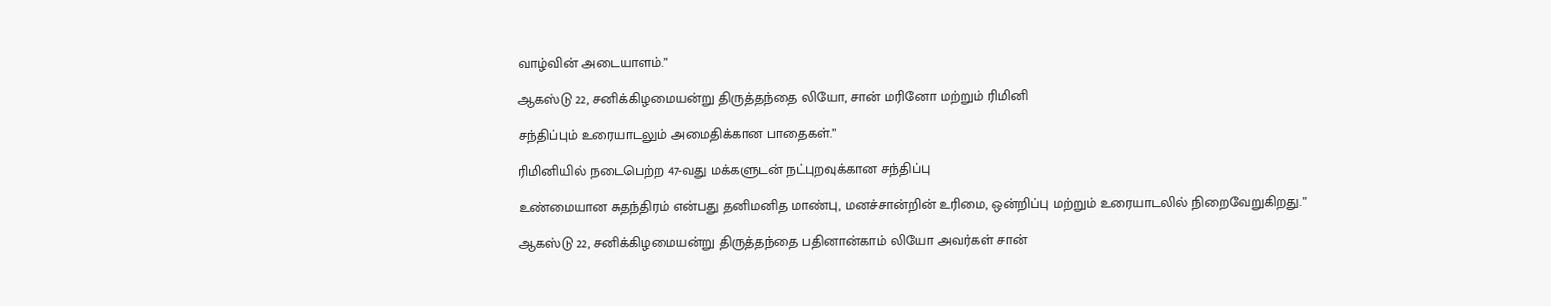வாழ்வின் அடையாளம்.”

ஆகஸ்டு 22, சனிக்கிழமையன்று திருத்தந்தை லியோ, சான் மரினோ மற்றும் ரிமினி

சந்திப்பும் உரையாடலும் அமைதிக்கான பாதைகள்.”

ரிமினியில் நடைபெற்ற 47-வது மக்களுடன் நட்புறவுக்கான சந்திப்பு

உண்மையான சுதந்திரம் என்பது தனிமனித மாண்பு, மனச்சான்றின் உரிமை, ஒன்றிப்பு மற்றும் உரையாடலில் நிறைவேறுகிறது.”

ஆகஸ்டு 22, சனிக்கிழமையன்று திருத்தந்தை பதினான்காம் லியோ அவர்கள் சான்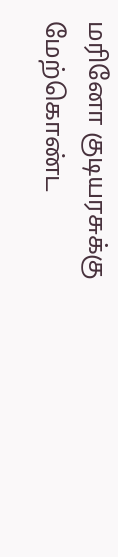மரினோ குடியரசுக்கு மேற்கொண்ட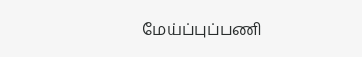மேய்ப்புப்பணி